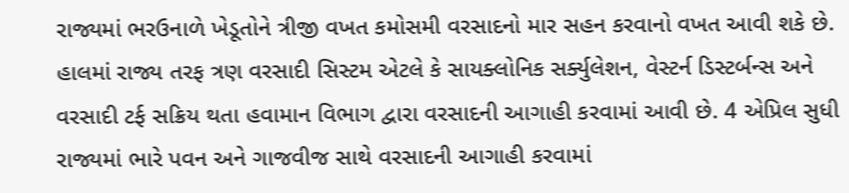રાજ્યમાં ભરઉનાળે ખેડૂતોને ત્રીજી વખત કમોસમી વરસાદનો માર સહન કરવાનો વખત આવી શકે છે. હાલમાં રાજ્ય તરફ ત્રણ વરસાદી સિસ્ટમ એટલે કે સાયક્લોનિક સર્ક્યુલેશન, વેસ્ટર્ન ડિસ્ટર્બન્સ અને વરસાદી ટર્ફ સક્રિય થતા હવામાન વિભાગ દ્વારા વરસાદની આગાહી કરવામાં આવી છે. 4 એપ્રિલ સુધી રાજ્યમાં ભારે પવન અને ગાજવીજ સાથે વરસાદની આગાહી કરવામાં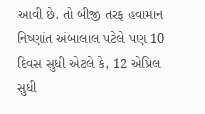આવી છે. તો બીજી તરફ હવામાન નિષ્ણાંત અંબાલાલ પટેલે પણ 10 દિવસ સુધી એટલે કે, 12 એપ્રિલ સુધી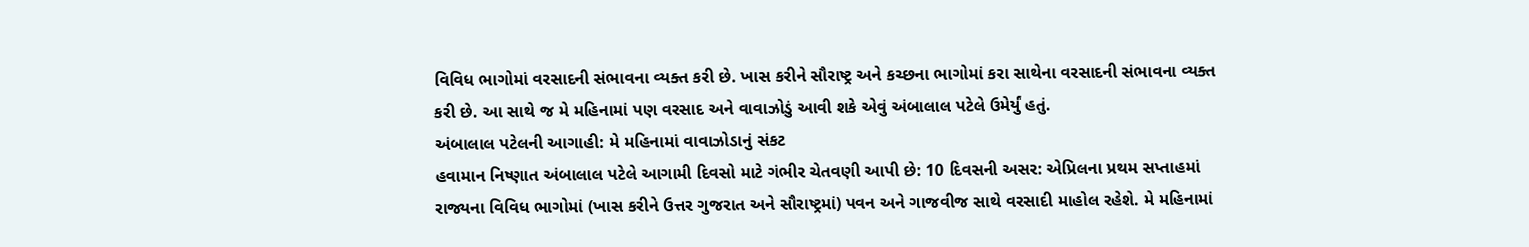વિવિધ ભાગોમાં વરસાદની સંભાવના વ્યક્ત કરી છે. ખાસ કરીને સૌરાષ્ટ્ર અને કચ્છના ભાગોમાં કરા સાથેના વરસાદની સંભાવના વ્યક્ત કરી છે. આ સાથે જ મે મહિનામાં પણ વરસાદ અને વાવાઝોડું આવી શકે એવું અંબાલાલ પટેલે ઉમેર્યું હતું.
અંબાલાલ પટેલની આગાહી: મે મહિનામાં વાવાઝોડાનું સંકટ
હવામાન નિષ્ણાત અંબાલાલ પટેલે આગામી દિવસો માટે ગંભીર ચેતવણી આપી છે: 10 દિવસની અસર: એપ્રિલના પ્રથમ સપ્તાહમાં રાજ્યના વિવિધ ભાગોમાં (ખાસ કરીને ઉત્તર ગુજરાત અને સૌરાષ્ટ્રમાં) પવન અને ગાજવીજ સાથે વરસાદી માહોલ રહેશે. મે મહિનામાં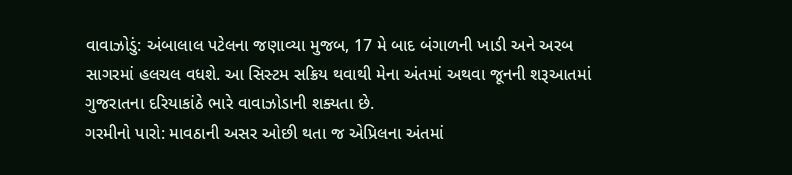વાવાઝોડું: અંબાલાલ પટેલના જણાવ્યા મુજબ, 17 મે બાદ બંગાળની ખાડી અને અરબ સાગરમાં હલચલ વધશે. આ સિસ્ટમ સક્રિય થવાથી મેના અંતમાં અથવા જૂનની શરૂઆતમાં ગુજરાતના દરિયાકાંઠે ભારે વાવાઝોડાની શક્યતા છે.
ગરમીનો પારો: માવઠાની અસર ઓછી થતા જ એપ્રિલના અંતમાં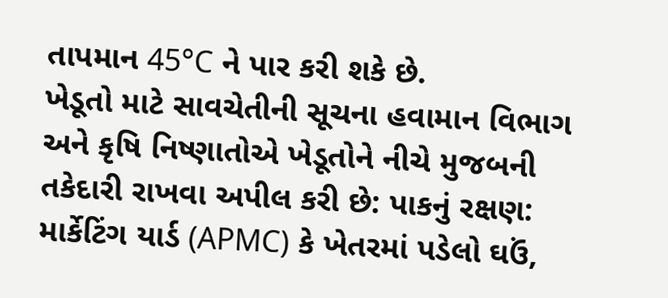તાપમાન 45°C ને પાર કરી શકે છે.
ખેડૂતો માટે સાવચેતીની સૂચના હવામાન વિભાગ અને કૃષિ નિષ્ણાતોએ ખેડૂતોને નીચે મુજબની તકેદારી રાખવા અપીલ કરી છે: પાકનું રક્ષણ: માર્કેટિંગ યાર્ડ (APMC) કે ખેતરમાં પડેલો ઘઉં,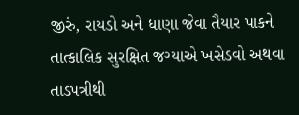જીરું, રાયડો અને ધાણા જેવા તૈયાર પાકને તાત્કાલિક સુરક્ષિત જગ્યાએ ખસેડવો અથવા તાડપત્રીથી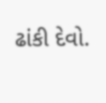ઢાંકી દેવો.